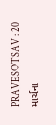PRAVESOTSAV : 20 માર્ચના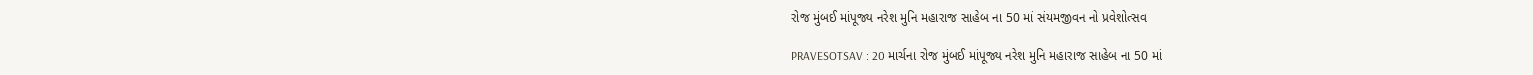રોજ મુંબઈ માંપૂજ્ય નરેશ મુનિ મહારાજ સાહેબ ના 50 માં સંયમજીવન નો પ્રવેશોત્સવ

PRAVESOTSAV : 20 માર્ચના રોજ મુંબઈ માંપૂજ્ય નરેશ મુનિ મહારાજ સાહેબ ના 50 માં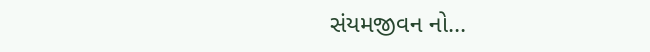સંયમજીવન નો…